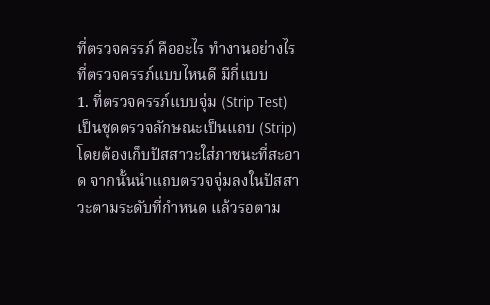ที่ตรวจครรภ์ คืออะไร ทำงานอย่างไร
ที่ตรวจครรภ์แบบไหนดี มีกี่แบบ
1. ที่ตรวจครรภ์แบบจุ่ม (Strip Test)
เป็นชุดตรวจลักษณะเป็นแถบ (Strip) โดยต้องเก็บปัสสาวะใส่ภาชนะที่สะอาด จากนั้นนำแถบตรวจจุ่มลงในปัสสาวะตามระดับที่กำหนด แล้วรอตาม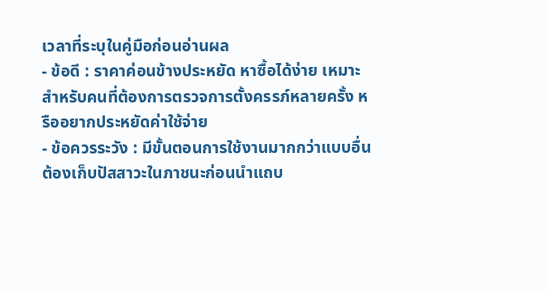เวลาที่ระบุในคู่มือก่อนอ่านผล
- ข้อดี : ราคาค่อนข้างประหยัด หาซื้อได้ง่าย เหมาะสำหรับคนที่ต้องการตรวจการตั้งครรภ์หลายครั้ง หรืออยากประหยัดค่าใช้จ่าย
- ข้อควรระวัง : มีขั้นตอนการใช้งานมากกว่าแบบอื่น ต้องเก็บปัสสาวะในภาชนะก่อนนำแถบ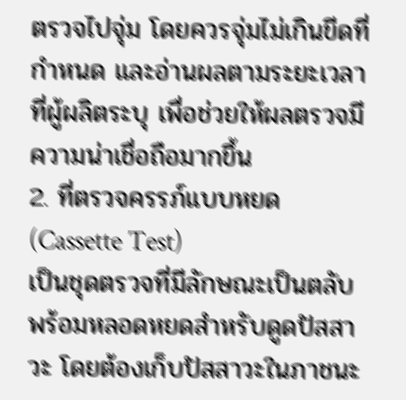ตรวจไปจุ่ม โดยควรจุ่มไม่เกินขีดที่กำหนด และอ่านผลตามระยะเวลาที่ผู้ผลิตระบุ เพื่อช่วยให้ผลตรวจมีความน่าเชื่อถือมากขึ้น
2. ที่ตรวจครรภ์แบบหยด (Cassette Test)
เป็นชุดตรวจที่มีลักษณะเป็นตลับ พร้อมหลอดหยดสำหรับดูดปัสสาวะ โดยต้องเก็บปัสสาวะในภาชนะ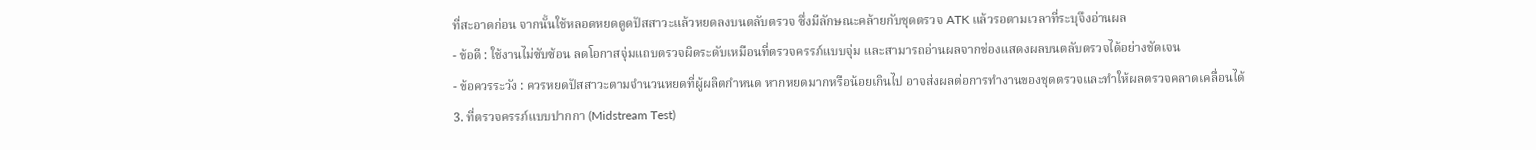ที่สะอาดก่อน จากนั้นใช้หลอดหยดดูดปัสสาวะแล้วหยดลงบนตลับตรวจ ซึ่งมีลักษณะคล้ายกับชุดตรวจ ATK แล้วรอตามเวลาที่ระบุจึงอ่านผล
- ข้อดี : ใช้งานไม่ซับซ้อน ลดโอกาสจุ่มแถบตรวจผิดระดับเหมือนที่ตรวจครรภ์แบบจุ่ม และสามารถอ่านผลจากช่องแสดงผลบนตลับตรวจได้อย่างชัดเจน
- ข้อควรระวัง : ควรหยดปัสสาวะตามจำนวนหยดที่ผู้ผลิตกำหนด หากหยดมากหรือน้อยเกินไป อาจส่งผลต่อการทำงานของชุดตรวจและทำให้ผลตรวจคลาดเคลื่อนได้
3. ที่ตรวจครรภ์แบบปากกา (Midstream Test)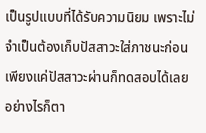เป็นรูปแบบที่ได้รับความนิยม เพราะไม่จำเป็นต้องเก็บปัสสาวะใส่ภาชนะก่อน เพียงแค่ปัสสาวะผ่านก็ทดสอบได้เลย อย่างไรก็ตา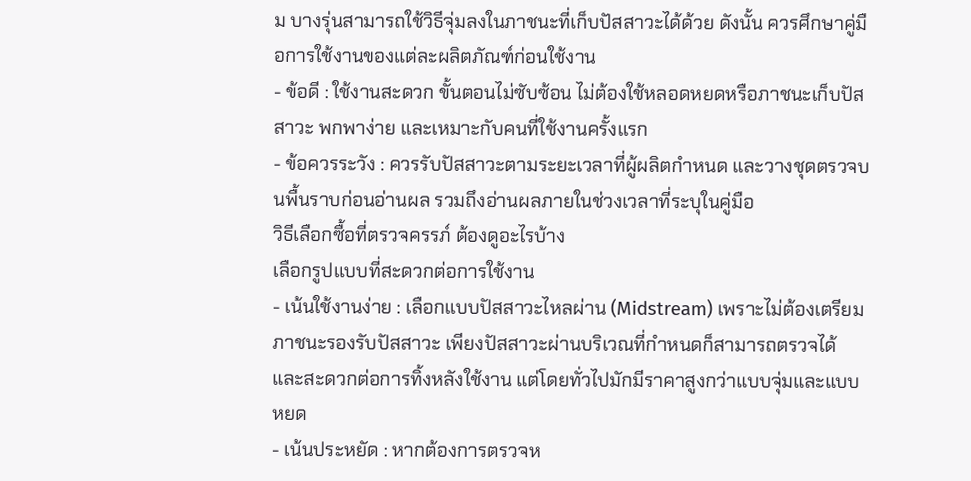ม บางรุ่นสามารถใช้วิธีจุ่มลงในภาชนะที่เก็บปัสสาวะได้ด้วย ดังนั้น ควรศึกษาคู่มือการใช้งานของแต่ละผลิตภัณฑ์ก่อนใช้งาน
- ข้อดี : ใช้งานสะดวก ขั้นตอนไม่ซับซ้อน ไม่ต้องใช้หลอดหยดหรือภาชนะเก็บปัสสาวะ พกพาง่าย และเหมาะกับคนที่ใช้งานครั้งแรก
- ข้อควรระวัง : ควรรับปัสสาวะตามระยะเวลาที่ผู้ผลิตกำหนด และวางชุดตรวจบนพื้นราบก่อนอ่านผล รวมถึงอ่านผลภายในช่วงเวลาที่ระบุในคู่มือ
วิธีเลือกซื้อที่ตรวจครรภ์ ต้องดูอะไรบ้าง
เลือกรูปแบบที่สะดวกต่อการใช้งาน
- เน้นใช้งานง่าย : เลือกแบบปัสสาวะไหลผ่าน (Midstream) เพราะไม่ต้องเตรียมภาชนะรองรับปัสสาวะ เพียงปัสสาวะผ่านบริเวณที่กำหนดก็สามารถตรวจได้ และสะดวกต่อการทิ้งหลังใช้งาน แต่โดยทั่วไปมักมีราคาสูงกว่าแบบจุ่มและแบบหยด
- เน้นประหยัด : หากต้องการตรวจห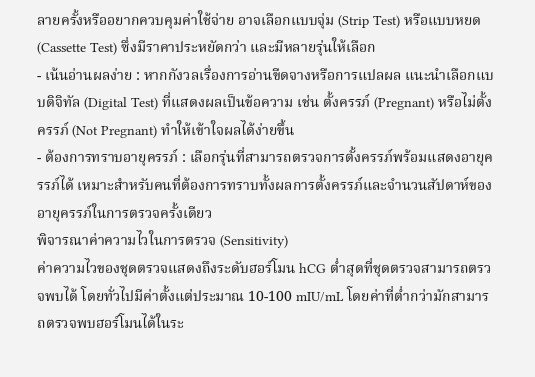ลายครั้งหรืออยากควบคุมค่าใช้จ่าย อาจเลือกแบบจุ่ม (Strip Test) หรือแบบหยด (Cassette Test) ซึ่งมีราคาประหยัดกว่า และมีหลายรุ่นให้เลือก
- เน้นอ่านผลง่าย : หากกังวลเรื่องการอ่านขีดจางหรือการแปลผล แนะนำเลือกแบบดิจิทัล (Digital Test) ที่แสดงผลเป็นข้อความ เช่น ตั้งครรภ์ (Pregnant) หรือไม่ตั้งครรภ์ (Not Pregnant) ทำให้เข้าใจผลได้ง่ายขึ้น
- ต้องการทราบอายุครรภ์ : เลือกรุ่นที่สามารถตรวจการตั้งครรภ์พร้อมแสดงอายุครรภ์ได้ เหมาะสำหรับคนที่ต้องการทราบทั้งผลการตั้งครรภ์และจำนวนสัปดาห์ของอายุครรภ์ในการตรวจครั้งเดียว
พิจารณาค่าความไวในการตรวจ (Sensitivity)
ค่าความไวของชุดตรวจแสดงถึงระดับฮอร์โมน hCG ต่ำสุดที่ชุดตรวจสามารถตรวจพบได้ โดยทั่วไปมีค่าตั้งแต่ประมาณ 10-100 mIU/mL โดยค่าที่ต่ำกว่ามักสามารถตรวจพบฮอร์โมนได้ในระ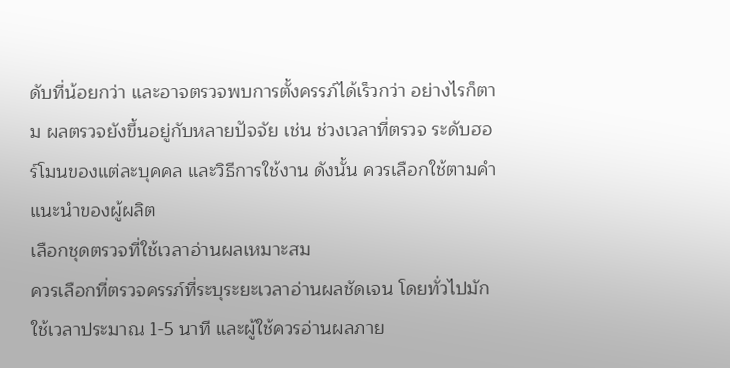ดับที่น้อยกว่า และอาจตรวจพบการตั้งครรภ์ได้เร็วกว่า อย่างไรก็ตาม ผลตรวจยังขึ้นอยู่กับหลายปัจจัย เช่น ช่วงเวลาที่ตรวจ ระดับฮอร์โมนของแต่ละบุคคล และวิธีการใช้งาน ดังนั้น ควรเลือกใช้ตามคำแนะนำของผู้ผลิต
เลือกชุดตรวจที่ใช้เวลาอ่านผลเหมาะสม
ควรเลือกที่ตรวจครรภ์ที่ระบุระยะเวลาอ่านผลชัดเจน โดยทั่วไปมักใช้เวลาประมาณ 1-5 นาที และผู้ใช้ควรอ่านผลภาย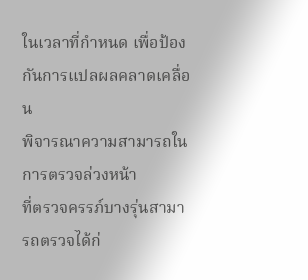ในเวลาที่กำหนด เพื่อป้องกันการแปลผลคลาดเคลื่อน
พิจารณาความสามารถในการตรวจล่วงหน้า
ที่ตรวจครรภ์บางรุ่นสามารถตรวจได้ก่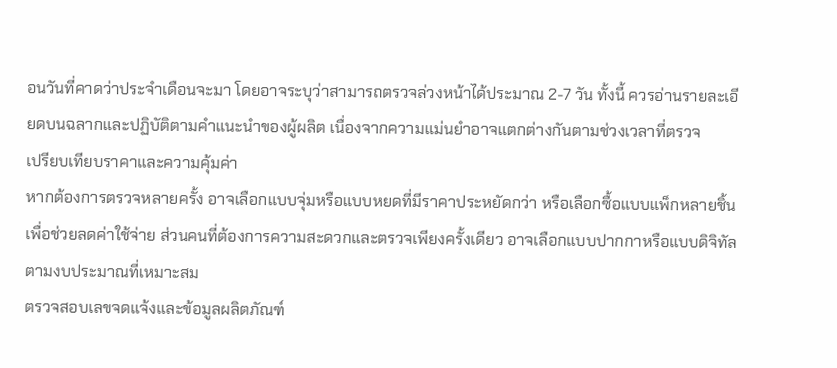อนวันที่คาดว่าประจำเดือนจะมา โดยอาจระบุว่าสามารถตรวจล่วงหน้าได้ประมาณ 2-7 วัน ทั้งนี้ ควรอ่านรายละเอียดบนฉลากและปฏิบัติตามคำแนะนำของผู้ผลิต เนื่องจากความแม่นยำอาจแตกต่างกันตามช่วงเวลาที่ตรวจ
เปรียบเทียบราคาและความคุ้มค่า
หากต้องการตรวจหลายครั้ง อาจเลือกแบบจุ่มหรือแบบหยดที่มีราคาประหยัดกว่า หรือเลือกซื้อแบบแพ็กหลายชิ้นเพื่อช่วยลดค่าใช้จ่าย ส่วนคนที่ต้องการความสะดวกและตรวจเพียงครั้งเดียว อาจเลือกแบบปากกาหรือแบบดิจิทัลตามงบประมาณที่เหมาะสม
ตรวจสอบเลขจดแจ้งและข้อมูลผลิตภัณฑ์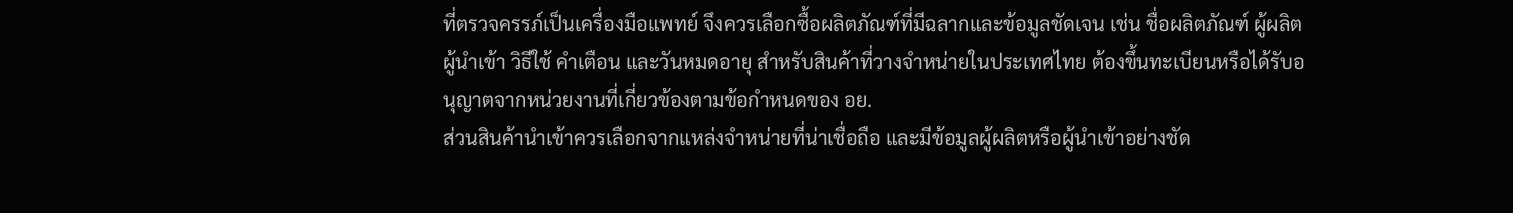ที่ตรวจครรภ์เป็นเครื่องมือแพทย์ จึงควรเลือกซื้อผลิตภัณฑ์ที่มีฉลากและข้อมูลชัดเจน เช่น ชื่อผลิตภัณฑ์ ผู้ผลิต ผู้นำเข้า วิธีใช้ คำเตือน และวันหมดอายุ สำหรับสินค้าที่วางจำหน่ายในประเทศไทย ต้องขึ้นทะเบียนหรือได้รับอนุญาตจากหน่วยงานที่เกี่ยวข้องตามข้อกำหนดของ อย.
ส่วนสินค้านำเข้าควรเลือกจากแหล่งจำหน่ายที่น่าเชื่อถือ และมีข้อมูลผู้ผลิตหรือผู้นำเข้าอย่างชัด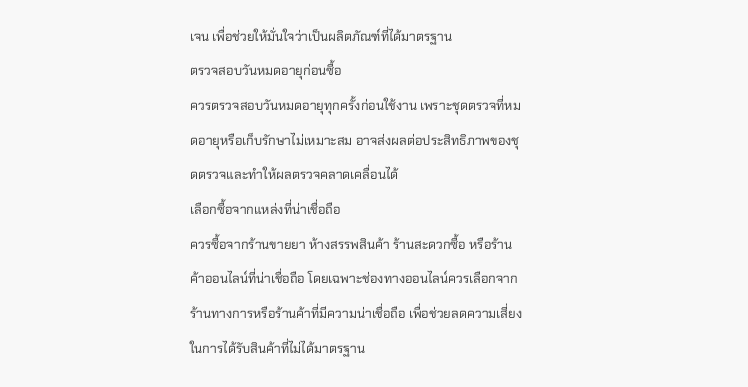เจน เพื่อช่วยให้มั่นใจว่าเป็นผลิตภัณฑ์ที่ได้มาตรฐาน
ตรวจสอบวันหมดอายุก่อนซื้อ
ควรตรวจสอบวันหมดอายุทุกครั้งก่อนใช้งาน เพราะชุดตรวจที่หมดอายุหรือเก็บรักษาไม่เหมาะสม อาจส่งผลต่อประสิทธิภาพของชุดตรวจและทำให้ผลตรวจคลาดเคลื่อนได้
เลือกซื้อจากแหล่งที่น่าเชื่อถือ
ควรซื้อจากร้านขายยา ห้างสรรพสินค้า ร้านสะดวกซื้อ หรือร้านค้าออนไลน์ที่น่าเชื่อถือ โดยเฉพาะช่องทางออนไลน์ควรเลือกจากร้านทางการหรือร้านค้าที่มีความน่าเชื่อถือ เพื่อช่วยลดความเสี่ยงในการได้รับสินค้าที่ไม่ได้มาตรฐาน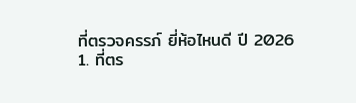ที่ตรวจครรภ์ ยี่ห้อไหนดี ปี 2026
1. ที่ตร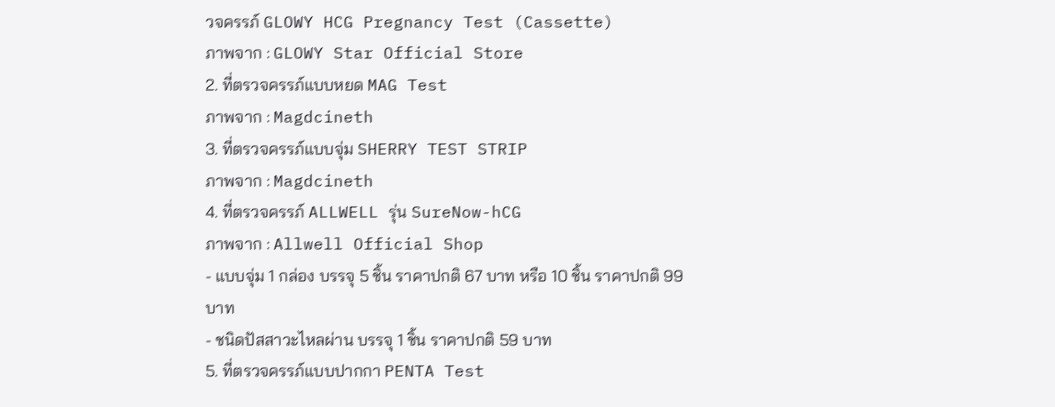วจครรภ์ GLOWY HCG Pregnancy Test (Cassette)
ภาพจาก : GLOWY Star Official Store
2. ที่ตรวจครรภ์แบบหยด MAG Test
ภาพจาก : Magdcineth
3. ที่ตรวจครรภ์แบบจุ่ม SHERRY TEST STRIP
ภาพจาก : Magdcineth
4. ที่ตรวจครรภ์ ALLWELL รุ่น SureNow-hCG
ภาพจาก : Allwell Official Shop
- แบบจุ่ม 1 กล่อง บรรจุ 5 ชิ้น ราคาปกติ 67 บาท หรือ 10 ชิ้น ราคาปกติ 99 บาท
- ชนิดปัสสาวะไหลผ่าน บรรจุ 1 ชิ้น ราคาปกติ 59 บาท
5. ที่ตรวจครรภ์แบบปากกา PENTA Test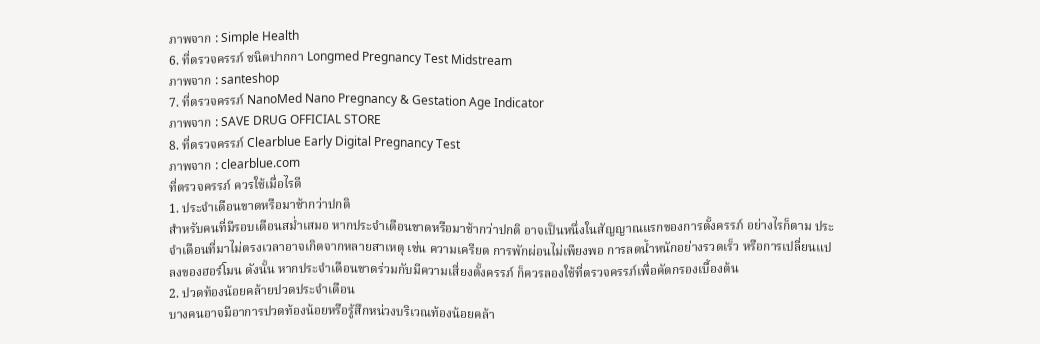ภาพจาก : Simple Health
6. ที่ตรวจครรภ์ ชนิดปากกา Longmed Pregnancy Test Midstream
ภาพจาก : santeshop
7. ที่ตรวจครรภ์ NanoMed Nano Pregnancy & Gestation Age Indicator
ภาพจาก : SAVE DRUG OFFICIAL STORE
8. ที่ตรวจครรภ์ Clearblue Early Digital Pregnancy Test
ภาพจาก : clearblue.com
ที่ตรวจครรภ์ ควรใช้เมื่อไรดี
1. ประจำเดือนขาดหรือมาช้ากว่าปกติ
สำหรับคนที่มีรอบเดือนสม่ำเสมอ หากประจำเดือนขาดหรือมาช้ากว่าปกติ อาจเป็นหนึ่งในสัญญาณแรกของการตั้งครรภ์ อย่างไรก็ตาม ประจำเดือนที่มาไม่ตรงเวลาอาจเกิดจากหลายสาเหตุ เช่น ความเครียด การพักผ่อนไม่เพียงพอ การลดน้ำหนักอย่างรวดเร็ว หรือการเปลี่ยนแปลงของฮอร์โมน ดังนั้น หากประจำเดือนขาดร่วมกับมีความเสี่ยงตั้งครรภ์ ก็ควรลองใช้ที่ตรวจครรภ์เพื่อคัดกรองเบื้องต้น
2. ปวดท้องน้อยคล้ายปวดประจำเดือน
บางคนอาจมีอาการปวดท้องน้อยหรือรู้สึกหน่วงบริเวณท้องน้อยคล้า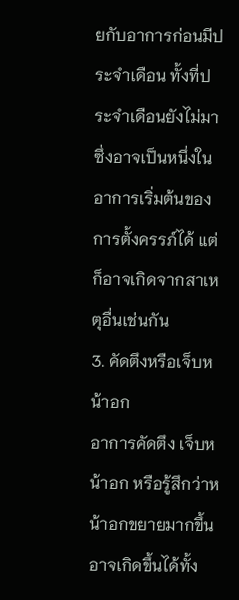ยกับอาการก่อนมีประจำเดือน ทั้งที่ประจำเดือนยังไม่มา ซึ่งอาจเป็นหนึ่งในอาการเริ่มต้นของการตั้งครรภ์ได้ แต่ก็อาจเกิดจากสาเหตุอื่นเช่นกัน
3. คัดตึงหรือเจ็บหน้าอก
อาการคัดตึง เจ็บหน้าอก หรือรู้สึกว่าหน้าอกขยายมากขึ้น อาจเกิดขึ้นได้ทั้ง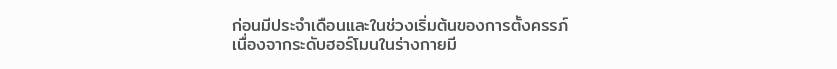ก่อนมีประจำเดือนและในช่วงเริ่มต้นของการตั้งครรภ์ เนื่องจากระดับฮอร์โมนในร่างกายมี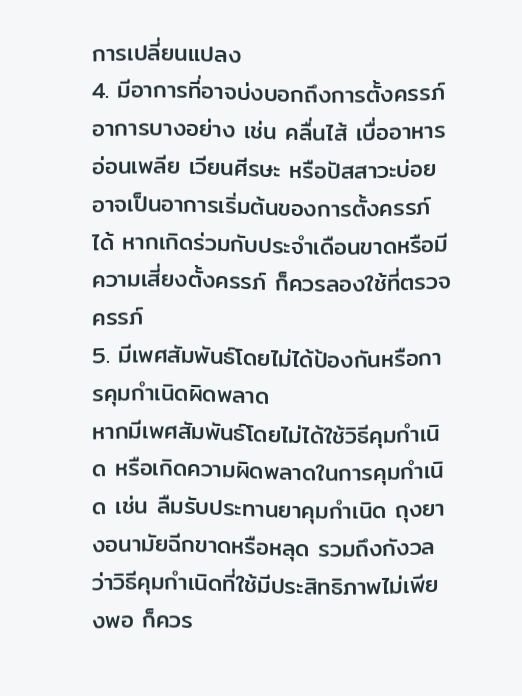การเปลี่ยนแปลง
4. มีอาการที่อาจบ่งบอกถึงการตั้งครรภ์
อาการบางอย่าง เช่น คลื่นไส้ เบื่ออาหาร อ่อนเพลีย เวียนศีรษะ หรือปัสสาวะบ่อย อาจเป็นอาการเริ่มต้นของการตั้งครรภ์ได้ หากเกิดร่วมกับประจำเดือนขาดหรือมีความเสี่ยงตั้งครรภ์ ก็ควรลองใช้ที่ตรวจครรภ์
5. มีเพศสัมพันธ์โดยไม่ได้ป้องกันหรือการคุมกำเนิดผิดพลาด
หากมีเพศสัมพันธ์โดยไม่ได้ใช้วิธีคุมกำเนิด หรือเกิดความผิดพลาดในการคุมกำเนิด เช่น ลืมรับประทานยาคุมกำเนิด ถุงยางอนามัยฉีกขาดหรือหลุด รวมถึงกังวลว่าวิธีคุมกำเนิดที่ใช้มีประสิทธิภาพไม่เพียงพอ ก็ควร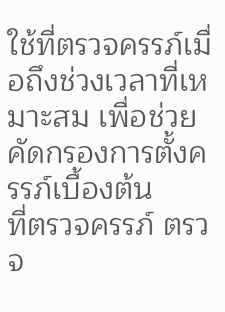ใช้ที่ตรวจครรภ์เมื่อถึงช่วงเวลาที่เหมาะสม เพื่อช่วยคัดกรองการตั้งครรภ์เบื้องต้น
ที่ตรวจครรภ์ ตรวจ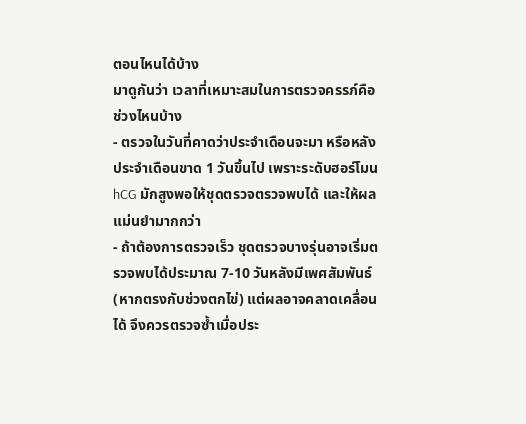ตอนไหนได้บ้าง
มาดูกันว่า เวลาที่เหมาะสมในการตรวจครรภ์คือช่วงไหนบ้าง
- ตรวจในวันที่คาดว่าประจำเดือนจะมา หรือหลังประจำเดือนขาด 1 วันขึ้นไป เพราะระดับฮอร์โมน hCG มักสูงพอให้ชุดตรวจตรวจพบได้ และให้ผลแม่นยำมากกว่า
- ถ้าต้องการตรวจเร็ว ชุดตรวจบางรุ่นอาจเริ่มตรวจพบได้ประมาณ 7-10 วันหลังมีเพศสัมพันธ์ (หากตรงกับช่วงตกไข่) แต่ผลอาจคลาดเคลื่อนได้ จึงควรตรวจซ้ำเมื่อประ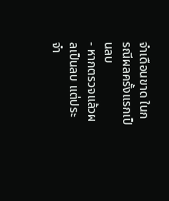จำเดือนขาด ในกรณีผลครั้งแรกเป็นลบ
- หากตรวจแล้วผลเป็นลบ แต่ประจำ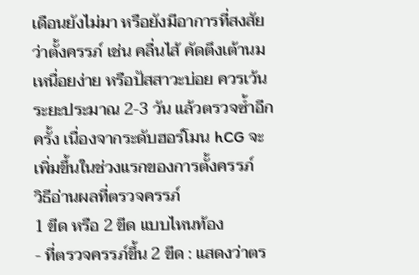เดือนยังไม่มา หรือยังมีอาการที่สงสัยว่าตั้งครรภ์ เช่น คลื่นไส้ คัดตึงเต้านม เหนื่อยง่าย หรือปัสสาวะบ่อย ควรเว้นระยะประมาณ 2-3 วัน แล้วตรวจซ้ำอีกครั้ง เนื่องจากระดับฮอร์โมน hCG จะเพิ่มขึ้นในช่วงแรกของการตั้งครรภ์
วิธีอ่านผลที่ตรวจครรภ์
1 ขีด หรือ 2 ขีด แบบไหนท้อง
- ที่ตรวจครรภ์ขึ้น 2 ขีด : แสดงว่าตร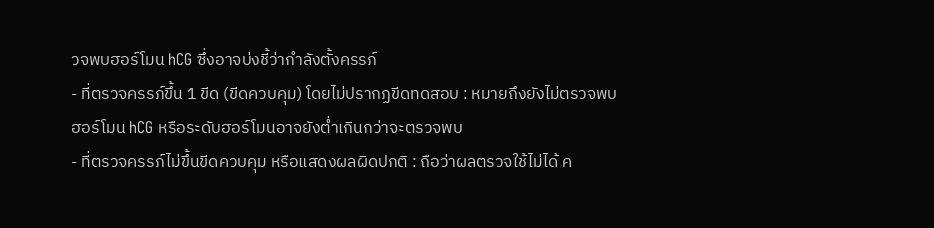วจพบฮอร์โมน hCG ซึ่งอาจบ่งชี้ว่ากำลังตั้งครรภ์
- ที่ตรวจครรภ์ขึ้น 1 ขีด (ขีดควบคุม) โดยไม่ปรากฏขีดทดสอบ : หมายถึงยังไม่ตรวจพบฮอร์โมน hCG หรือระดับฮอร์โมนอาจยังต่ำเกินกว่าจะตรวจพบ
- ที่ตรวจครรภ์ไม่ขึ้นขีดควบคุม หรือแสดงผลผิดปกติ : ถือว่าผลตรวจใช้ไม่ได้ ค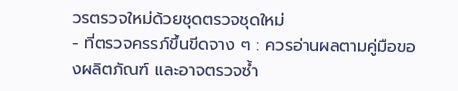วรตรวจใหม่ด้วยชุดตรวจชุดใหม่
- ที่ตรวจครรภ์ขึ้นขีดจาง ๆ : ควรอ่านผลตามคู่มือของผลิตภัณฑ์ และอาจตรวจซ้ำ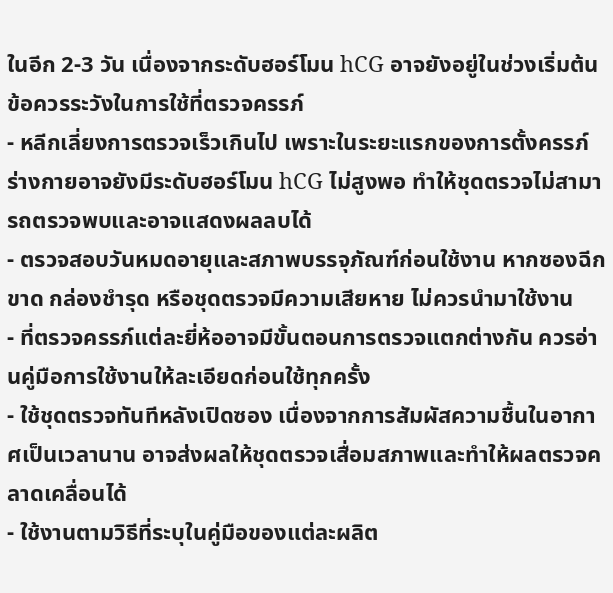ในอีก 2-3 วัน เนื่องจากระดับฮอร์โมน hCG อาจยังอยู่ในช่วงเริ่มต้น
ข้อควรระวังในการใช้ที่ตรวจครรภ์
- หลีกเลี่ยงการตรวจเร็วเกินไป เพราะในระยะแรกของการตั้งครรภ์ ร่างกายอาจยังมีระดับฮอร์โมน hCG ไม่สูงพอ ทำให้ชุดตรวจไม่สามารถตรวจพบและอาจแสดงผลลบได้
- ตรวจสอบวันหมดอายุและสภาพบรรจุภัณฑ์ก่อนใช้งาน หากซองฉีกขาด กล่องชำรุด หรือชุดตรวจมีความเสียหาย ไม่ควรนำมาใช้งาน
- ที่ตรวจครรภ์แต่ละยี่ห้ออาจมีขั้นตอนการตรวจแตกต่างกัน ควรอ่านคู่มือการใช้งานให้ละเอียดก่อนใช้ทุกครั้ง
- ใช้ชุดตรวจทันทีหลังเปิดซอง เนื่องจากการสัมผัสความชื้นในอากาศเป็นเวลานาน อาจส่งผลให้ชุดตรวจเสื่อมสภาพและทำให้ผลตรวจคลาดเคลื่อนได้
- ใช้งานตามวิธีที่ระบุในคู่มือของแต่ละผลิต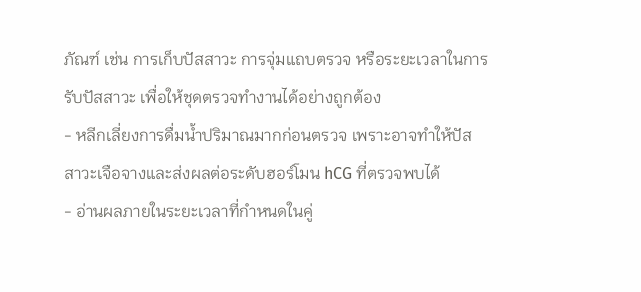ภัณฑ์ เช่น การเก็บปัสสาวะ การจุ่มแถบตรวจ หรือระยะเวลาในการรับปัสสาวะ เพื่อให้ชุดตรวจทำงานได้อย่างถูกต้อง
- หลีกเลี่ยงการดื่มน้ำปริมาณมากก่อนตรวจ เพราะอาจทำให้ปัสสาวะเจือจางและส่งผลต่อระดับฮอร์โมน hCG ที่ตรวจพบได้
- อ่านผลภายในระยะเวลาที่กำหนดในคู่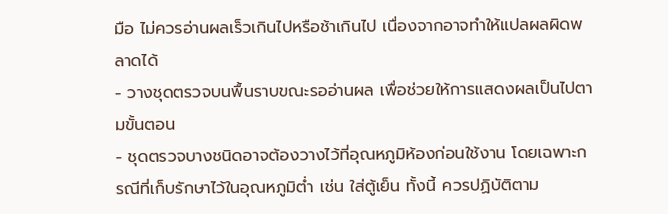มือ ไม่ควรอ่านผลเร็วเกินไปหรือช้าเกินไป เนื่องจากอาจทำให้แปลผลผิดพลาดได้
- วางชุดตรวจบนพื้นราบขณะรออ่านผล เพื่อช่วยให้การแสดงผลเป็นไปตามขั้นตอน
- ชุดตรวจบางชนิดอาจต้องวางไว้ที่อุณหภูมิห้องก่อนใช้งาน โดยเฉพาะกรณีที่เก็บรักษาไว้ในอุณหภูมิต่ำ เช่น ใส่ตู้เย็น ทั้งนี้ ควรปฏิบัติตาม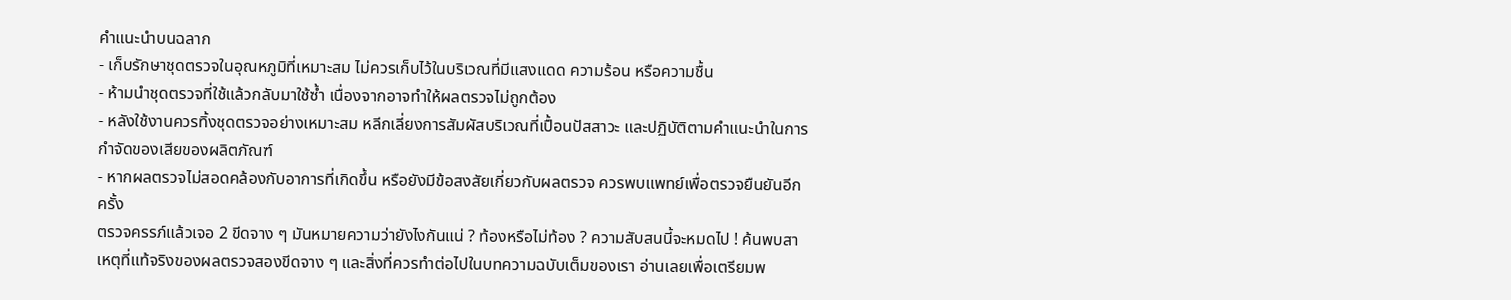คำแนะนำบนฉลาก
- เก็บรักษาชุดตรวจในอุณหภูมิที่เหมาะสม ไม่ควรเก็บไว้ในบริเวณที่มีแสงแดด ความร้อน หรือความชื้น
- ห้ามนำชุดตรวจที่ใช้แล้วกลับมาใช้ซ้ำ เนื่องจากอาจทำให้ผลตรวจไม่ถูกต้อง
- หลังใช้งานควรทิ้งชุดตรวจอย่างเหมาะสม หลีกเลี่ยงการสัมผัสบริเวณที่เปื้อนปัสสาวะ และปฏิบัติตามคำแนะนำในการกำจัดของเสียของผลิตภัณฑ์
- หากผลตรวจไม่สอดคล้องกับอาการที่เกิดขึ้น หรือยังมีข้อสงสัยเกี่ยวกับผลตรวจ ควรพบแพทย์เพื่อตรวจยืนยันอีกครั้ง
ตรวจครรภ์แล้วเจอ 2 ขีดจาง ๆ มันหมายความว่ายังไงกันแน่ ? ท้องหรือไม่ท้อง ? ความสับสนนี้จะหมดไป ! ค้นพบสาเหตุที่แท้จริงของผลตรวจสองขีดจาง ๆ และสิ่งที่ควรทำต่อไปในบทความฉบับเต็มของเรา อ่านเลยเพื่อเตรียมพ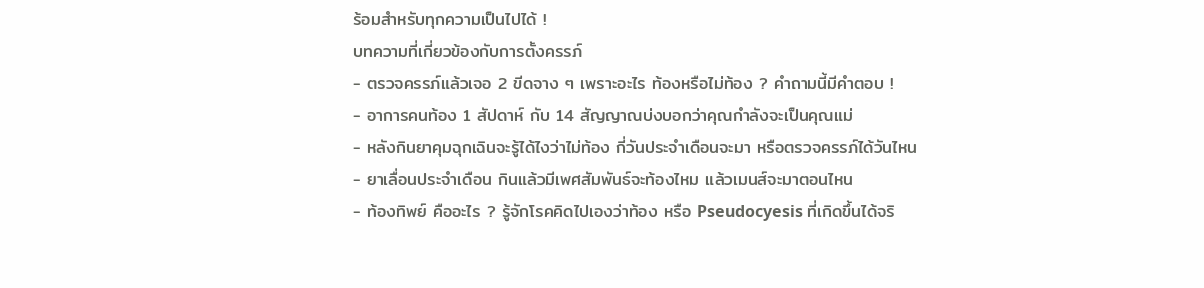ร้อมสำหรับทุกความเป็นไปได้ !
บทความที่เกี่ยวข้องกับการตั้งครรภ์
- ตรวจครรภ์แล้วเจอ 2 ขีดจาง ๆ เพราะอะไร ท้องหรือไม่ท้อง ? คำถามนี้มีคำตอบ !
- อาการคนท้อง 1 สัปดาห์ กับ 14 สัญญาณบ่งบอกว่าคุณกำลังจะเป็นคุณแม่
- หลังกินยาคุมฉุกเฉินจะรู้ได้ไงว่าไม่ท้อง กี่วันประจำเดือนจะมา หรือตรวจครรภ์ได้วันไหน
- ยาเลื่อนประจําเดือน กินแล้วมีเพศสัมพันธ์จะท้องไหม แล้วเมนส์จะมาตอนไหน
- ท้องทิพย์ คืออะไร ? รู้จักโรคคิดไปเองว่าท้อง หรือ Pseudocyesis ที่เกิดขึ้นได้จริ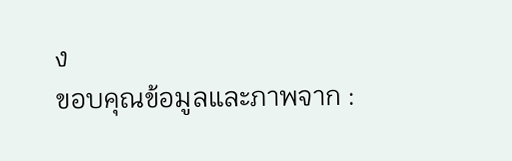ง
ขอบคุณข้อมูลและภาพจาก :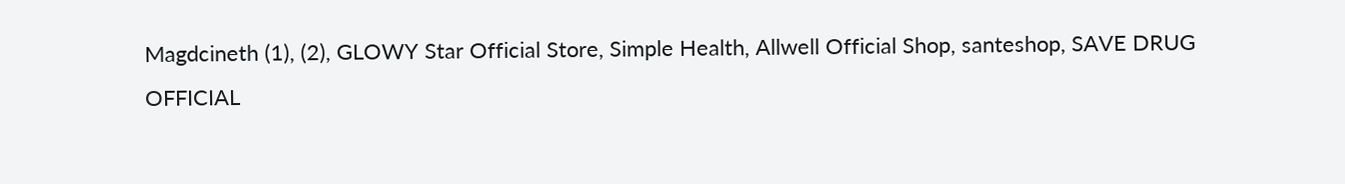Magdcineth (1), (2), GLOWY Star Official Store, Simple Health, Allwell Official Shop, santeshop, SAVE DRUG OFFICIAL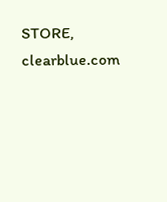STORE, clearblue.com